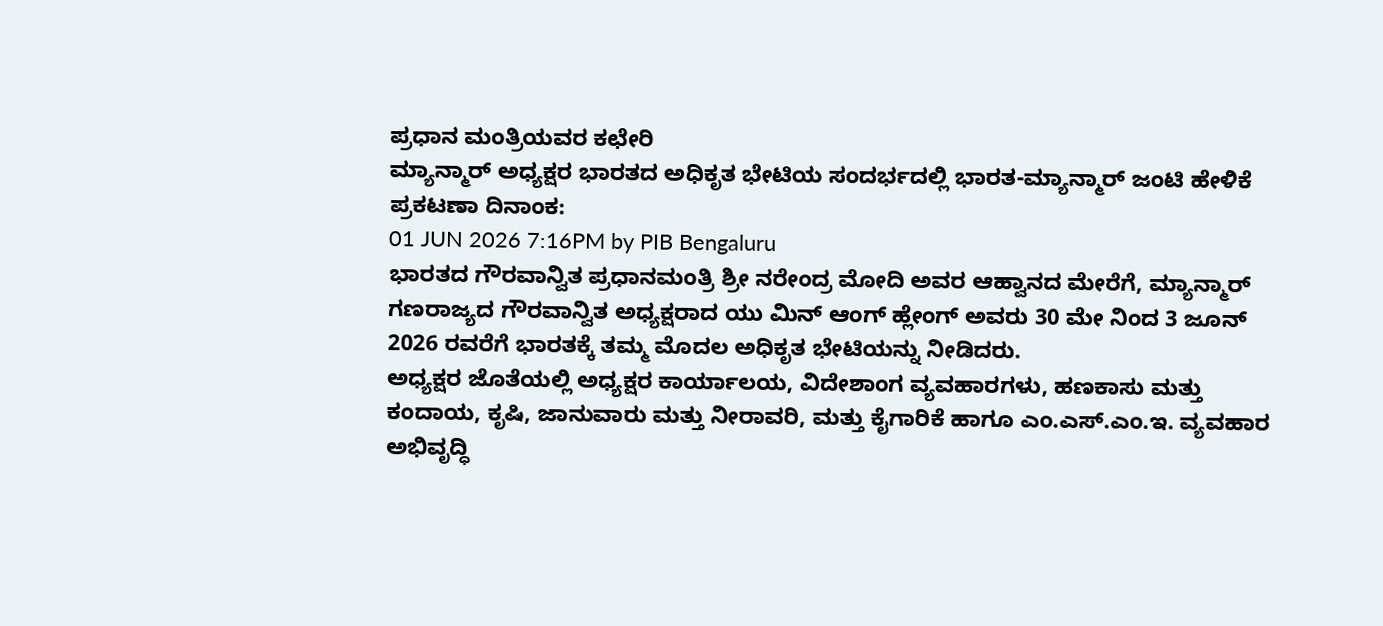ಪ್ರಧಾನ ಮಂತ್ರಿಯವರ ಕಛೇರಿ
ಮ್ಯಾನ್ಮಾರ್ ಅಧ್ಯಕ್ಷರ ಭಾರತದ ಅಧಿಕೃತ ಭೇಟಿಯ ಸಂದರ್ಭದಲ್ಲಿ ಭಾರತ-ಮ್ಯಾನ್ಮಾರ್ ಜಂಟಿ ಹೇಳಿಕೆ
ಪ್ರಕಟಣಾ ದಿನಾಂಕ:
01 JUN 2026 7:16PM by PIB Bengaluru
ಭಾರತದ ಗೌರವಾನ್ವಿತ ಪ್ರಧಾನಮಂತ್ರಿ ಶ್ರೀ ನರೇಂದ್ರ ಮೋದಿ ಅವರ ಆಹ್ವಾನದ ಮೇರೆಗೆ, ಮ್ಯಾನ್ಮಾರ್ ಗಣರಾಜ್ಯದ ಗೌರವಾನ್ವಿತ ಅಧ್ಯಕ್ಷರಾದ ಯು ಮಿನ್ ಆಂಗ್ ಹ್ಲೇಂಗ್ ಅವರು 30 ಮೇ ನಿಂದ 3 ಜೂನ್ 2026 ರವರೆಗೆ ಭಾರತಕ್ಕೆ ತಮ್ಮ ಮೊದಲ ಅಧಿಕೃತ ಭೇಟಿಯನ್ನು ನೀಡಿದರು.
ಅಧ್ಯಕ್ಷರ ಜೊತೆಯಲ್ಲಿ ಅಧ್ಯಕ್ಷರ ಕಾರ್ಯಾಲಯ, ವಿದೇಶಾಂಗ ವ್ಯವಹಾರಗಳು, ಹಣಕಾಸು ಮತ್ತು ಕಂದಾಯ, ಕೃಷಿ, ಜಾನುವಾರು ಮತ್ತು ನೀರಾವರಿ, ಮತ್ತು ಕೈಗಾರಿಕೆ ಹಾಗೂ ಎಂ.ಎಸ್.ಎಂ.ಇ. ವ್ಯವಹಾರ ಅಭಿವೃದ್ಧಿ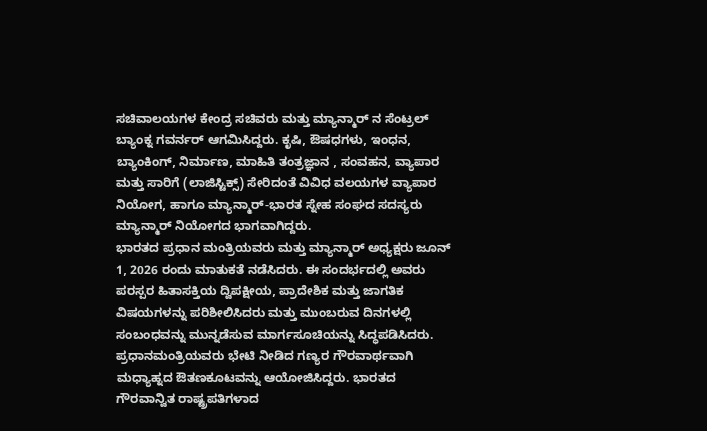ಸಚಿವಾಲಯಗಳ ಕೇಂದ್ರ ಸಚಿವರು ಮತ್ತು ಮ್ಯಾನ್ಮಾರ್ ನ ಸೆಂಟ್ರಲ್ ಬ್ಯಾಂಕ್ನ ಗವರ್ನರ್ ಆಗಮಿಸಿದ್ದರು. ಕೃಷಿ, ಔಷಧಗಳು, ಇಂಧನ, ಬ್ಯಾಂಕಿಂಗ್, ನಿರ್ಮಾಣ, ಮಾಹಿತಿ ತಂತ್ರಜ್ಞಾನ , ಸಂವಹನ, ವ್ಯಾಪಾರ ಮತ್ತು ಸಾರಿಗೆ (ಲಾಜಿಸ್ಟಿಕ್ಸ್) ಸೇರಿದಂತೆ ವಿವಿಧ ವಲಯಗಳ ವ್ಯಾಪಾರ ನಿಯೋಗ, ಹಾಗೂ ಮ್ಯಾನ್ಮಾರ್-ಭಾರತ ಸ್ನೇಹ ಸಂಘದ ಸದಸ್ಯರು ಮ್ಯಾನ್ಮಾರ್ ನಿಯೋಗದ ಭಾಗವಾಗಿದ್ದರು.
ಭಾರತದ ಪ್ರಧಾನ ಮಂತ್ರಿಯವರು ಮತ್ತು ಮ್ಯಾನ್ಮಾರ್ ಅಧ್ಯಕ್ಷರು ಜೂನ್ 1, 2026 ರಂದು ಮಾತುಕತೆ ನಡೆಸಿದರು. ಈ ಸಂದರ್ಭದಲ್ಲಿ ಅವರು ಪರಸ್ಪರ ಹಿತಾಸಕ್ತಿಯ ದ್ವಿಪಕ್ಷೀಯ, ಪ್ರಾದೇಶಿಕ ಮತ್ತು ಜಾಗತಿಕ ವಿಷಯಗಳನ್ನು ಪರಿಶೀಲಿಸಿದರು ಮತ್ತು ಮುಂಬರುವ ದಿನಗಳಲ್ಲಿ ಸಂಬಂಧವನ್ನು ಮುನ್ನಡೆಸುವ ಮಾರ್ಗಸೂಚಿಯನ್ನು ಸಿದ್ಧಪಡಿಸಿದರು. ಪ್ರಧಾನಮಂತ್ರಿಯವರು ಭೇಟಿ ನೀಡಿದ ಗಣ್ಯರ ಗೌರವಾರ್ಥವಾಗಿ ಮಧ್ಯಾಹ್ನದ ಔತಣಕೂಟವನ್ನು ಆಯೋಜಿಸಿದ್ದರು. ಭಾರತದ ಗೌರವಾನ್ವಿತ ರಾಷ್ಟ್ರಪತಿಗಳಾದ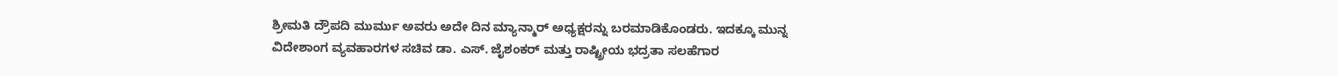ಶ್ರೀಮತಿ ದ್ರೌಪದಿ ಮುರ್ಮು ಅವರು ಅದೇ ದಿನ ಮ್ಯಾನ್ಮಾರ್ ಅಧ್ಯಕ್ಷರನ್ನು ಬರಮಾಡಿಕೊಂಡರು. ಇದಕ್ಕೂ ಮುನ್ನ ವಿದೇಶಾಂಗ ವ್ಯವಹಾರಗಳ ಸಚಿವ ಡಾ. ಎಸ್. ಜೈಶಂಕರ್ ಮತ್ತು ರಾಷ್ಟ್ರೀಯ ಭದ್ರತಾ ಸಲಹೆಗಾರ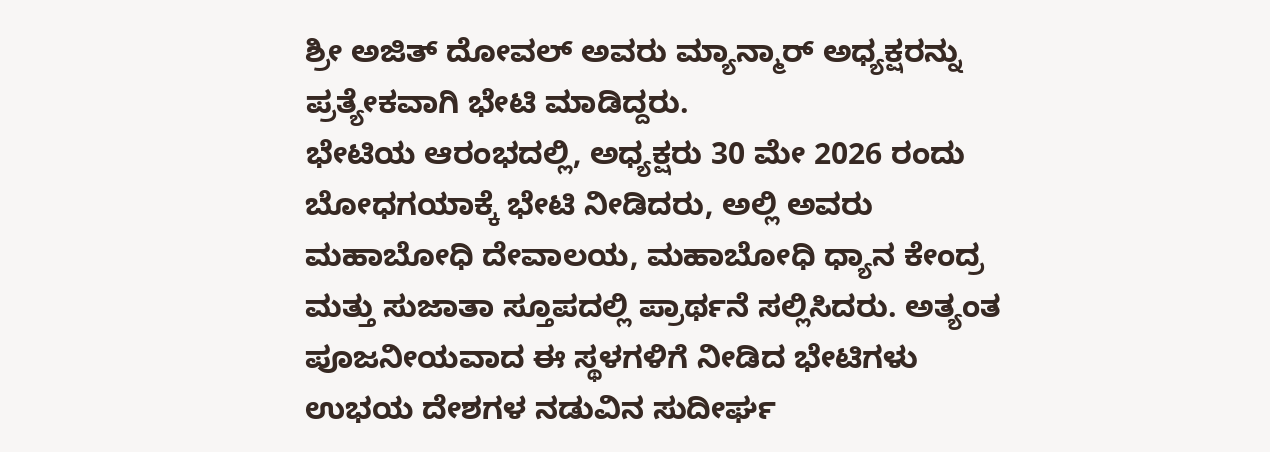ಶ್ರೀ ಅಜಿತ್ ದೋವಲ್ ಅವರು ಮ್ಯಾನ್ಮಾರ್ ಅಧ್ಯಕ್ಷರನ್ನು ಪ್ರತ್ಯೇಕವಾಗಿ ಭೇಟಿ ಮಾಡಿದ್ದರು.
ಭೇಟಿಯ ಆರಂಭದಲ್ಲಿ, ಅಧ್ಯಕ್ಷರು 30 ಮೇ 2026 ರಂದು ಬೋಧಗಯಾಕ್ಕೆ ಭೇಟಿ ನೀಡಿದರು, ಅಲ್ಲಿ ಅವರು ಮಹಾಬೋಧಿ ದೇವಾಲಯ, ಮಹಾಬೋಧಿ ಧ್ಯಾನ ಕೇಂದ್ರ ಮತ್ತು ಸುಜಾತಾ ಸ್ತೂಪದಲ್ಲಿ ಪ್ರಾರ್ಥನೆ ಸಲ್ಲಿಸಿದರು. ಅತ್ಯಂತ ಪೂಜನೀಯವಾದ ಈ ಸ್ಥಳಗಳಿಗೆ ನೀಡಿದ ಭೇಟಿಗಳು ಉಭಯ ದೇಶಗಳ ನಡುವಿನ ಸುದೀರ್ಘ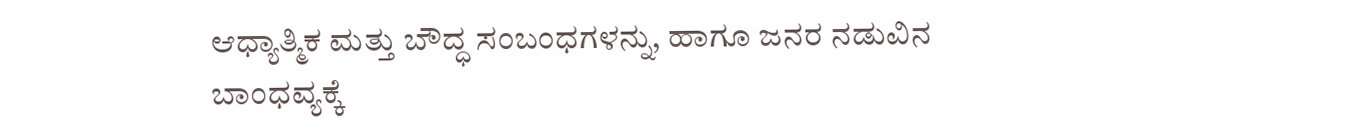ಆಧ್ಯಾತ್ಮಿಕ ಮತ್ತು ಬೌದ್ಧ ಸಂಬಂಧಗಳನ್ನು, ಹಾಗೂ ಜನರ ನಡುವಿನ ಬಾಂಧವ್ಯಕ್ಕೆ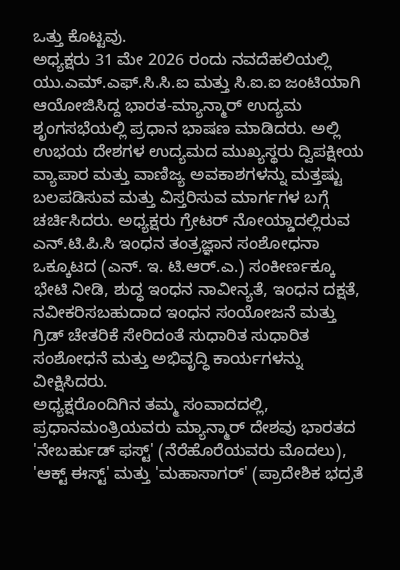ಒತ್ತು ಕೊಟ್ಟವು.
ಅಧ್ಯಕ್ಷರು 31 ಮೇ 2026 ರಂದು ನವದೆಹಲಿಯಲ್ಲಿ ಯು.ಎಮ್.ಎಫ್.ಸಿ.ಸಿ.ಐ ಮತ್ತು ಸಿ.ಐ.ಐ ಜಂಟಿಯಾಗಿ ಆಯೋಜಿಸಿದ್ದ ಭಾರತ-ಮ್ಯಾನ್ಮಾರ್ ಉದ್ಯಮ ಶೃಂಗಸಭೆಯಲ್ಲಿ ಪ್ರಧಾನ ಭಾಷಣ ಮಾಡಿದರು. ಅಲ್ಲಿ ಉಭಯ ದೇಶಗಳ ಉದ್ಯಮದ ಮುಖ್ಯಸ್ಥರು ದ್ವಿಪಕ್ಷೀಯ ವ್ಯಾಪಾರ ಮತ್ತು ವಾಣಿಜ್ಯ ಅವಕಾಶಗಳನ್ನು ಮತ್ತಷ್ಟು ಬಲಪಡಿಸುವ ಮತ್ತು ವಿಸ್ತರಿಸುವ ಮಾರ್ಗಗಳ ಬಗ್ಗೆ ಚರ್ಚಿಸಿದರು. ಅಧ್ಯಕ್ಷರು ಗ್ರೇಟರ್ ನೋಯ್ಡಾದಲ್ಲಿರುವ ಎನ್.ಟಿ.ಪಿ.ಸಿ ಇಂಧನ ತಂತ್ರಜ್ಞಾನ ಸಂಶೋಧನಾ ಒಕ್ಕೂಟದ (ಎನ್. ಇ. ಟಿ.ಆರ್.ಎ.) ಸಂಕೀರ್ಣಕ್ಕೂ ಭೇಟಿ ನೀಡಿ, ಶುದ್ಧ ಇಂಧನ ನಾವೀನ್ಯತೆ, ಇಂಧನ ದಕ್ಷತೆ, ನವೀಕರಿಸಬಹುದಾದ ಇಂಧನ ಸಂಯೋಜನೆ ಮತ್ತು ಗ್ರಿಡ್ ಚೇತರಿಕೆ ಸೇರಿದಂತೆ ಸುಧಾರಿತ ಸುಧಾರಿತ ಸಂಶೋಧನೆ ಮತ್ತು ಅಭಿವೃದ್ಧಿ ಕಾರ್ಯಗಳನ್ನು ವೀಕ್ಷಿಸಿದರು.
ಅಧ್ಯಕ್ಷರೊಂದಿಗಿನ ತಮ್ಮ ಸಂವಾದದಲ್ಲಿ, ಪ್ರಧಾನಮಂತ್ರಿಯವರು ಮ್ಯಾನ್ಮಾರ್ ದೇಶವು ಭಾರತದ 'ನೇಬರ್ಹುಡ್ ಫಸ್ಟ್' (ನೆರೆಹೊರೆಯವರು ಮೊದಲು), 'ಆಕ್ಟ್ ಈಸ್ಟ್' ಮತ್ತು 'ಮಹಾಸಾಗರ್' (ಪ್ರಾದೇಶಿಕ ಭದ್ರತೆ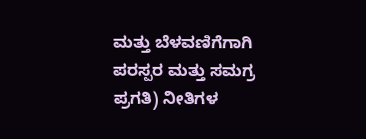ಮತ್ತು ಬೆಳವಣಿಗೆಗಾಗಿ ಪರಸ್ಪರ ಮತ್ತು ಸಮಗ್ರ ಪ್ರಗತಿ) ನೀತಿಗಳ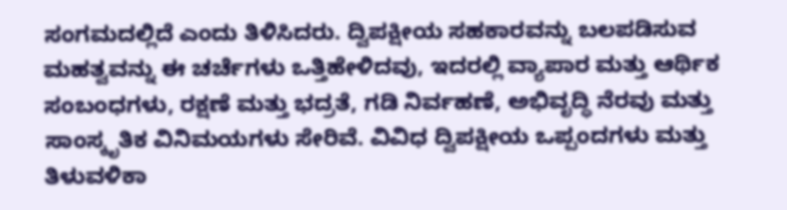ಸಂಗಮದಲ್ಲಿದೆ ಎಂದು ತಿಳಿಸಿದರು. ದ್ವಿಪಕ್ಷೀಯ ಸಹಕಾರವನ್ನು ಬಲಪಡಿಸುವ ಮಹತ್ವವನ್ನು ಈ ಚರ್ಚೆಗಳು ಒತ್ತಿಹೇಳಿದವು, ಇದರಲ್ಲಿ ವ್ಯಾಪಾರ ಮತ್ತು ಆರ್ಥಿಕ ಸಂಬಂಧಗಳು, ರಕ್ಷಣೆ ಮತ್ತು ಭದ್ರತೆ, ಗಡಿ ನಿರ್ವಹಣೆ, ಅಭಿವೃದ್ಧಿ ನೆರವು ಮತ್ತು ಸಾಂಸ್ಕೃತಿಕ ವಿನಿಮಯಗಳು ಸೇರಿವೆ. ವಿವಿಧ ದ್ವಿಪಕ್ಷೀಯ ಒಪ್ಪಂದಗಳು ಮತ್ತು ತಿಳುವಳಿಕಾ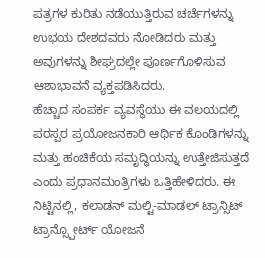ಪತ್ರಗಳ ಕುರಿತು ನಡೆಯುತ್ತಿರುವ ಚರ್ಚೆಗಳನ್ನು ಉಭಯ ದೇಶದವರು ನೋಡಿದರು ಮತ್ತು ಅವುಗಳನ್ನು ಶೀಘ್ರದಲ್ಲೇ ಪೂರ್ಣಗೊಳಿಸುವ ಆಶಾಭಾವನೆ ವ್ಯಕ್ತಪಡಿಸಿದರು.
ಹೆಚ್ಚಾದ ಸಂಪರ್ಕ ವ್ಯವಸ್ಥೆಯು ಈ ವಲಯದಲ್ಲಿ ಪರಸ್ಪರ ಪ್ರಯೋಜನಕಾರಿ ಆರ್ಥಿಕ ಕೊಂಡಿಗಳನ್ನು ಮತ್ತು ಹಂಚಿಕೆಯ ಸಮೃದ್ಧಿಯನ್ನು ಉತ್ತೇಜಿಸುತ್ತದೆ ಎಂದು ಪ್ರಧಾನಮಂತ್ರಿಗಳು ಒತ್ತಿಹೇಳಿದರು. ಈ ನಿಟ್ಟಿನಲ್ಲಿ, ಕಲಾಡನ್ ಮಲ್ಟಿ-ಮಾಡಲ್ ಟ್ರಾನ್ಸಿಟ್ ಟ್ರಾನ್ಸ್ಪೋರ್ಟ್ ಯೋಜನೆ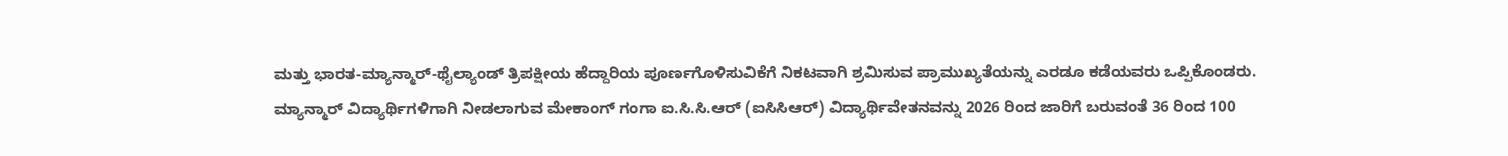ಮತ್ತು ಭಾರತ-ಮ್ಯಾನ್ಮಾರ್-ಥೈಲ್ಯಾಂಡ್ ತ್ರಿಪಕ್ಷೀಯ ಹೆದ್ದಾರಿಯ ಪೂರ್ಣಗೊಳಿಸುವಿಕೆಗೆ ನಿಕಟವಾಗಿ ಶ್ರಮಿಸುವ ಪ್ರಾಮುಖ್ಯತೆಯನ್ನು ಎರಡೂ ಕಡೆಯವರು ಒಪ್ಪಿಕೊಂಡರು.
ಮ್ಯಾನ್ಮಾರ್ ವಿದ್ಯಾರ್ಥಿಗಳಿಗಾಗಿ ನೀಡಲಾಗುವ ಮೇಕಾಂಗ್ ಗಂಗಾ ಐ.ಸಿ.ಸಿ.ಆರ್ (ಐಸಿಸಿಆರ್) ವಿದ್ಯಾರ್ಥಿವೇತನವನ್ನು 2026 ರಿಂದ ಜಾರಿಗೆ ಬರುವಂತೆ 36 ರಿಂದ 100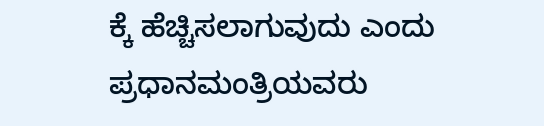ಕ್ಕೆ ಹೆಚ್ಚಿಸಲಾಗುವುದು ಎಂದು ಪ್ರಧಾನಮಂತ್ರಿಯವರು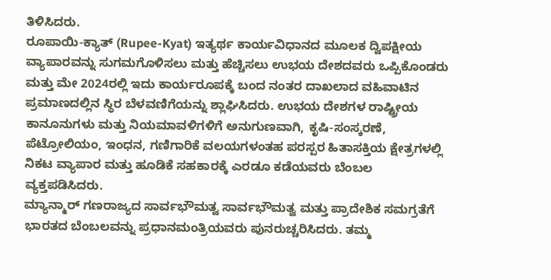ತಿಳಿಸಿದರು.
ರೂಪಾಯಿ-ಕ್ಯಾತ್ (Rupee-Kyat) ಇತ್ಯರ್ಥ ಕಾರ್ಯವಿಧಾನದ ಮೂಲಕ ದ್ವಿಪಕ್ಷೀಯ ವ್ಯಾಪಾರವನ್ನು ಸುಗಮಗೊಳಿಸಲು ಮತ್ತು ಹೆಚ್ಚಿಸಲು ಉಭಯ ದೇಶದವರು ಒಪ್ಪಿಕೊಂಡರು ಮತ್ತು ಮೇ 2024ರಲ್ಲಿ ಇದು ಕಾರ್ಯರೂಪಕ್ಕೆ ಬಂದ ನಂತರ ದಾಖಲಾದ ವಹಿವಾಟಿನ ಪ್ರಮಾಣದಲ್ಲಿನ ಸ್ಥಿರ ಬೆಳವಣಿಗೆಯನ್ನು ಶ್ಲಾಘಿಸಿದರು. ಉಭಯ ದೇಶಗಳ ರಾಷ್ಟ್ರೀಯ ಕಾನೂನುಗಳು ಮತ್ತು ನಿಯಮಾವಳಿಗಳಿಗೆ ಅನುಗುಣವಾಗಿ, ಕೃಷಿ-ಸಂಸ್ಕರಣೆ, ಪೆಟ್ರೋಲಿಯಂ, ಇಂಧನ, ಗಣಿಗಾರಿಕೆ ವಲಯಗಳಂತಹ ಪರಸ್ಪರ ಹಿತಾಸಕ್ತಿಯ ಕ್ಷೇತ್ರಗಳಲ್ಲಿ ನಿಕಟ ವ್ಯಾಪಾರ ಮತ್ತು ಹೂಡಿಕೆ ಸಹಕಾರಕ್ಕೆ ಎರಡೂ ಕಡೆಯವರು ಬೆಂಬಲ ವ್ಯಕ್ತಪಡಿಸಿದರು.
ಮ್ಯಾನ್ಮಾರ್ ಗಣರಾಜ್ಯದ ಸಾರ್ವಭೌಮತ್ವ ಸಾರ್ವಭೌಮತ್ವ ಮತ್ತು ಪ್ರಾದೇಶಿಕ ಸಮಗ್ರತೆಗೆ ಭಾರತದ ಬೆಂಬಲವನ್ನು ಪ್ರಧಾನಮಂತ್ರಿಯವರು ಪುನರುಚ್ಚರಿಸಿದರು. ತಮ್ಮ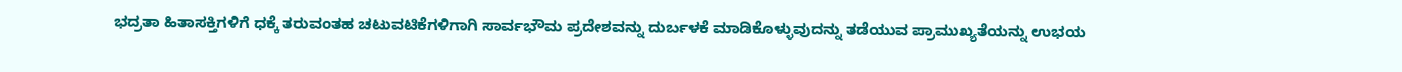ಭದ್ರತಾ ಹಿತಾಸಕ್ತಿಗಳಿಗೆ ಧಕ್ಕೆ ತರುವಂತಹ ಚಟುವಟಿಕೆಗಳಿಗಾಗಿ ಸಾರ್ವಭೌಮ ಪ್ರದೇಶವನ್ನು ದುರ್ಬಳಕೆ ಮಾಡಿಕೊಳ್ಳುವುದನ್ನು ತಡೆಯುವ ಪ್ರಾಮುಖ್ಯತೆಯನ್ನು ಉಭಯ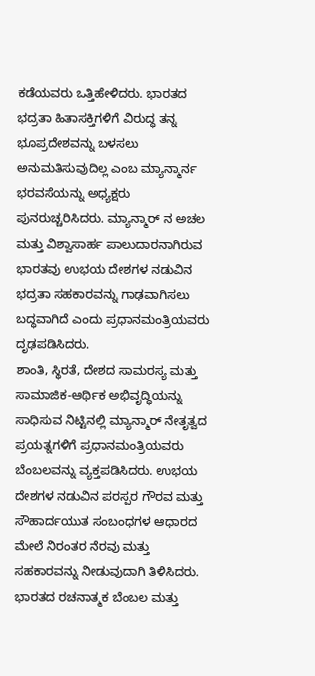ಕಡೆಯವರು ಒತ್ತಿಹೇಳಿದರು. ಭಾರತದ ಭದ್ರತಾ ಹಿತಾಸಕ್ತಿಗಳಿಗೆ ವಿರುದ್ಧ ತನ್ನ ಭೂಪ್ರದೇಶವನ್ನು ಬಳಸಲು ಅನುಮತಿಸುವುದಿಲ್ಲ ಎಂಬ ಮ್ಯಾನ್ಮಾರ್ನ ಭರವಸೆಯನ್ನು ಅಧ್ಯಕ್ಷರು ಪುನರುಚ್ಚರಿಸಿದರು. ಮ್ಯಾನ್ಮಾರ್ ನ ಅಚಲ ಮತ್ತು ವಿಶ್ವಾಸಾರ್ಹ ಪಾಲುದಾರನಾಗಿರುವ ಭಾರತವು ಉಭಯ ದೇಶಗಳ ನಡುವಿನ ಭದ್ರತಾ ಸಹಕಾರವನ್ನು ಗಾಢವಾಗಿಸಲು ಬದ್ಧವಾಗಿದೆ ಎಂದು ಪ್ರಧಾನಮಂತ್ರಿಯವರು ದೃಢಪಡಿಸಿದರು.
ಶಾಂತಿ, ಸ್ಥಿರತೆ, ದೇಶದ ಸಾಮರಸ್ಯ ಮತ್ತು ಸಾಮಾಜಿಕ-ಆರ್ಥಿಕ ಅಭಿವೃದ್ಧಿಯನ್ನು ಸಾಧಿಸುವ ನಿಟ್ಟಿನಲ್ಲಿ ಮ್ಯಾನ್ಮಾರ್ ನೇತೃತ್ವದ ಪ್ರಯತ್ನಗಳಿಗೆ ಪ್ರಧಾನಮಂತ್ರಿಯವರು ಬೆಂಬಲವನ್ನು ವ್ಯಕ್ತಪಡಿಸಿದರು. ಉಭಯ ದೇಶಗಳ ನಡುವಿನ ಪರಸ್ಪರ ಗೌರವ ಮತ್ತು ಸೌಹಾರ್ದಯುತ ಸಂಬಂಧಗಳ ಆಧಾರದ ಮೇಲೆ ನಿರಂತರ ನೆರವು ಮತ್ತು ಸಹಕಾರವನ್ನು ನೀಡುವುದಾಗಿ ತಿಳಿಸಿದರು. ಭಾರತದ ರಚನಾತ್ಮಕ ಬೆಂಬಲ ಮತ್ತು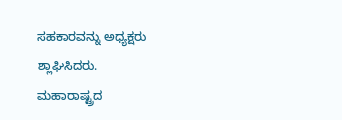ಸಹಕಾರವನ್ನು ಅಧ್ಯಕ್ಷರು ಶ್ಲಾಘಿಸಿದರು.
ಮಹಾರಾಷ್ಟ್ರದ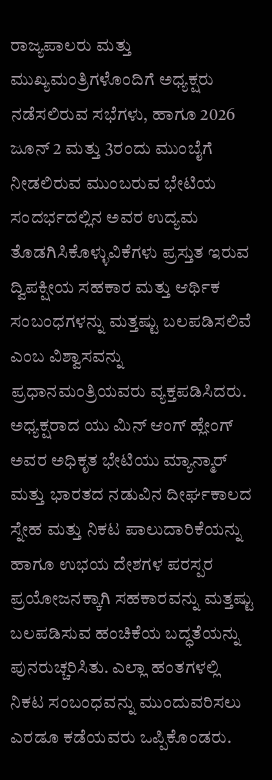ರಾಜ್ಯಪಾಲರು ಮತ್ತು ಮುಖ್ಯಮಂತ್ರಿಗಳೊಂದಿಗೆ ಅಧ್ಯಕ್ಷರು ನಡೆಸಲಿರುವ ಸಭೆಗಳು, ಹಾಗೂ 2026 ಜೂನ್ 2 ಮತ್ತು 3ರಂದು ಮುಂಬೈಗೆ ನೀಡಲಿರುವ ಮುಂಬರುವ ಭೇಟಿಯ ಸಂದರ್ಭದಲ್ಲಿನ ಅವರ ಉದ್ಯಮ ತೊಡಗಿಸಿಕೊಳ್ಳುವಿಕೆಗಳು ಪ್ರಸ್ತುತ ಇರುವ ದ್ವಿಪಕ್ಷೀಯ ಸಹಕಾರ ಮತ್ತು ಆರ್ಥಿಕ ಸಂಬಂಧಗಳನ್ನು ಮತ್ತಷ್ಟು ಬಲಪಡಿಸಲಿವೆ ಎಂಬ ವಿಶ್ವಾಸವನ್ನು ಪ್ರಧಾನಮಂತ್ರಿಯವರು ವ್ಯಕ್ತಪಡಿಸಿದರು.
ಅಧ್ಯಕ್ಷರಾದ ಯು ಮಿನ್ ಆಂಗ್ ಹ್ಲೇಂಗ್ ಅವರ ಅಧಿಕೃತ ಭೇಟಿಯು ಮ್ಯಾನ್ಮಾರ್ ಮತ್ತು ಭಾರತದ ನಡುವಿನ ದೀರ್ಘಕಾಲದ ಸ್ನೇಹ ಮತ್ತು ನಿಕಟ ಪಾಲುದಾರಿಕೆಯನ್ನು ಹಾಗೂ ಉಭಯ ದೇಶಗಳ ಪರಸ್ಪರ ಪ್ರಯೋಜನಕ್ಕಾಗಿ ಸಹಕಾರವನ್ನು ಮತ್ತಷ್ಟು ಬಲಪಡಿಸುವ ಹಂಚಿಕೆಯ ಬದ್ಧತೆಯನ್ನು ಪುನರುಚ್ಚರಿಸಿತು. ಎಲ್ಲಾ ಹಂತಗಳಲ್ಲಿ ನಿಕಟ ಸಂಬಂಧವನ್ನು ಮುಂದುವರಿಸಲು ಎರಡೂ ಕಡೆಯವರು ಒಪ್ಪಿಕೊಂಡರು.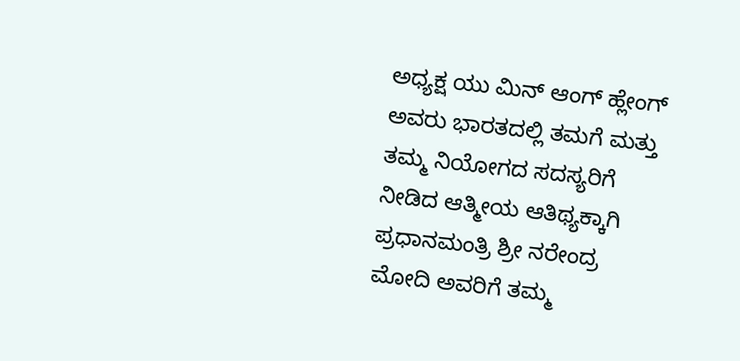ಅಧ್ಯಕ್ಷ ಯು ಮಿನ್ ಆಂಗ್ ಹ್ಲೇಂಗ್ ಅವರು ಭಾರತದಲ್ಲಿ ತಮಗೆ ಮತ್ತು ತಮ್ಮ ನಿಯೋಗದ ಸದಸ್ಯರಿಗೆ ನೀಡಿದ ಆತ್ಮೀಯ ಆತಿಥ್ಯಕ್ಕಾಗಿ ಪ್ರಧಾನಮಂತ್ರಿ ಶ್ರೀ ನರೇಂದ್ರ ಮೋದಿ ಅವರಿಗೆ ತಮ್ಮ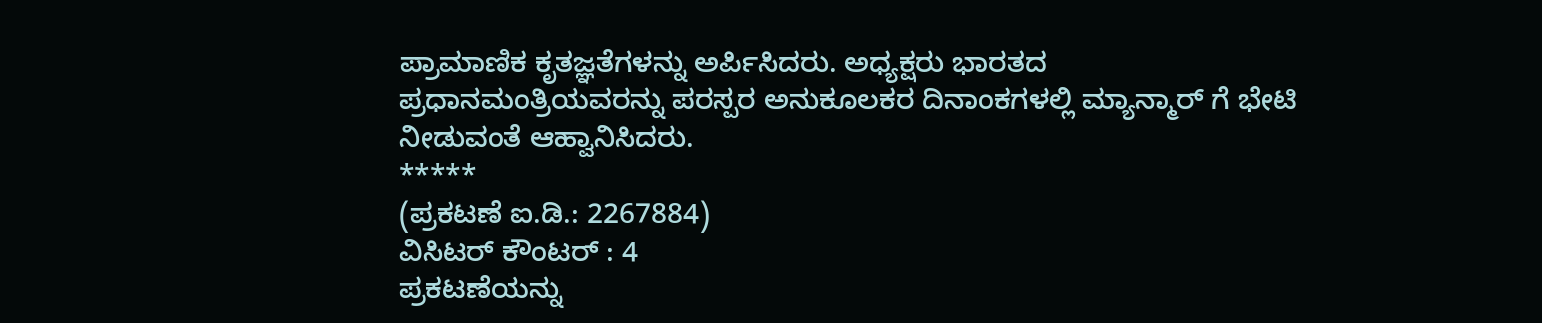ಪ್ರಾಮಾಣಿಕ ಕೃತಜ್ಞತೆಗಳನ್ನು ಅರ್ಪಿಸಿದರು. ಅಧ್ಯಕ್ಷರು ಭಾರತದ ಪ್ರಧಾನಮಂತ್ರಿಯವರನ್ನು ಪರಸ್ಪರ ಅನುಕೂಲಕರ ದಿನಾಂಕಗಳಲ್ಲಿ ಮ್ಯಾನ್ಮಾರ್ ಗೆ ಭೇಟಿ ನೀಡುವಂತೆ ಆಹ್ವಾನಿಸಿದರು.
*****
(ಪ್ರಕಟಣೆ ಐ.ಡಿ.: 2267884)
ವಿಸಿಟರ್ ಕೌಂಟರ್ : 4
ಪ್ರಕಟಣೆಯನ್ನು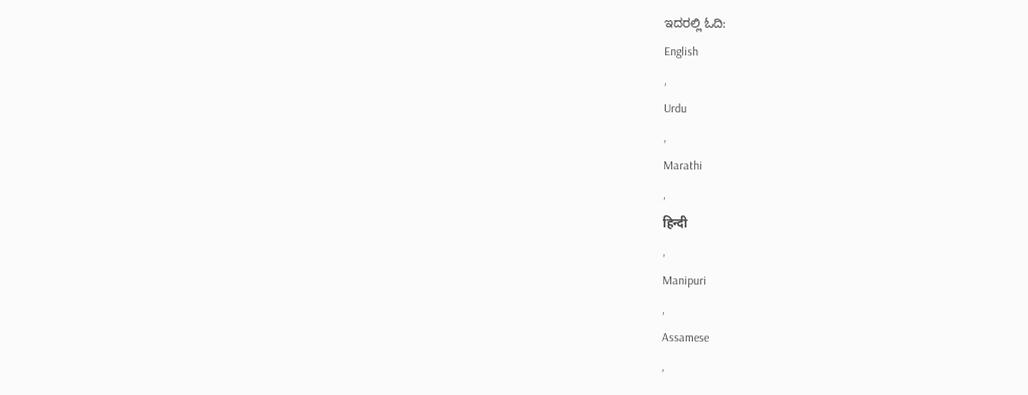ಇದರಲ್ಲಿ ಓದಿ:
English
,
Urdu
,
Marathi
,
हिन्दी
,
Manipuri
,
Assamese
,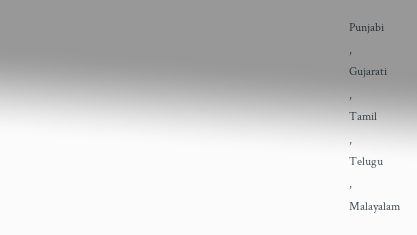Punjabi
,
Gujarati
,
Tamil
,
Telugu
,
Malayalam